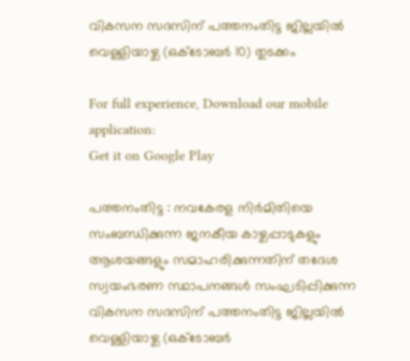വികസന സദസിന് പത്തനംതിട്ട ജില്ലയില്‍ വെള്ളിയാഴ്ച (ഒക്ടോബര്‍ 10) തുടക്കം

For full experience, Download our mobile application:
Get it on Google Play

പത്തനംതിട്ട : നവകേരള നിര്‍മിതിയെ സംബന്ധിക്കുന്ന ജനകീയ കാഴ്ചപ്പാടുകളും ആശയങ്ങളും സമാഹരിക്കുന്നതിന് തദേശ സ്വയംഭരണ സ്ഥാപനങ്ങള്‍ സംഘടിപ്പിക്കുന്ന വികസന സദസിന് പത്തനംതിട്ട ജില്ലയില്‍ വെള്ളിയാഴ്ച (ഒക്ടോബര്‍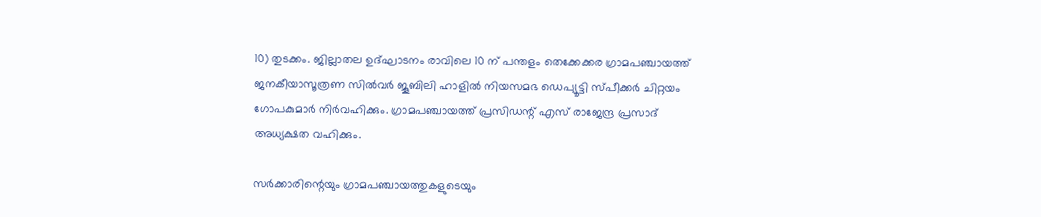10) തുടക്കം. ജില്ലാതല ഉദ്ഘാടനം രാവിലെ 10 ന് പന്തളം തെക്കേക്കര ഗ്രാമപഞ്ചായത്ത് ജനകീയാസൂത്രണ സില്‍വര്‍ ജൂബിലി ഹാളില്‍ നിയസമഭ ഡെപ്യൂട്ടി സ്പീക്കര്‍ ചിറ്റയം ഗോപകുമാര്‍ നിര്‍വഹിക്കും. ഗ്രാമപഞ്ചായത്ത് പ്രസിഡന്റ് എസ് രാജേന്ദ്ര പ്രസാദ് അധ്യക്ഷത വഹിക്കും.

സര്‍ക്കാരിന്റെയും ഗ്രാമപഞ്ചായത്തുകളുടെയും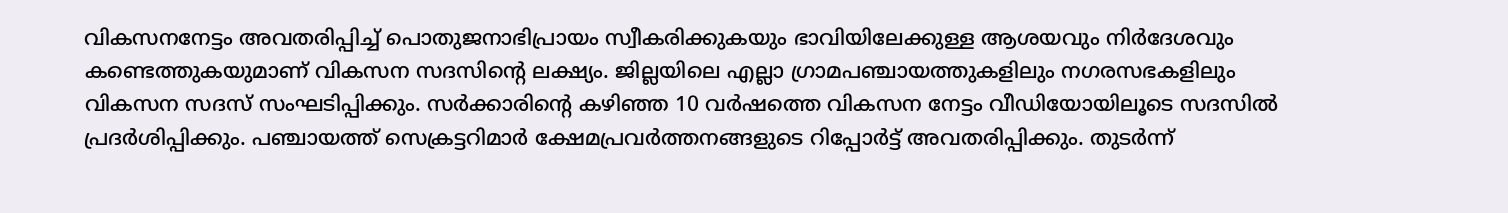വികസനനേട്ടം അവതരിപ്പിച്ച് പൊതുജനാഭിപ്രായം സ്വീകരിക്കുകയും ഭാവിയിലേക്കുള്ള ആശയവും നിര്‍ദേശവും കണ്ടെത്തുകയുമാണ് വികസന സദസിന്റെ ലക്ഷ്യം. ജില്ലയിലെ എല്ലാ ഗ്രാമപഞ്ചായത്തുകളിലും നഗരസഭകളിലും വികസന സദസ് സംഘടിപ്പിക്കും. സര്‍ക്കാരിന്റെ കഴിഞ്ഞ 10 വര്‍ഷത്തെ വികസന നേട്ടം വീഡിയോയിലൂടെ സദസില്‍ പ്രദര്‍ശിപ്പിക്കും. പഞ്ചായത്ത് സെക്രട്ടറിമാര്‍ ക്ഷേമപ്രവര്‍ത്തനങ്ങളുടെ റിപ്പോര്‍ട്ട് അവതരിപ്പിക്കും. തുടര്‍ന്ന്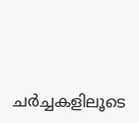ചര്‍ച്ചകളിലൂടെ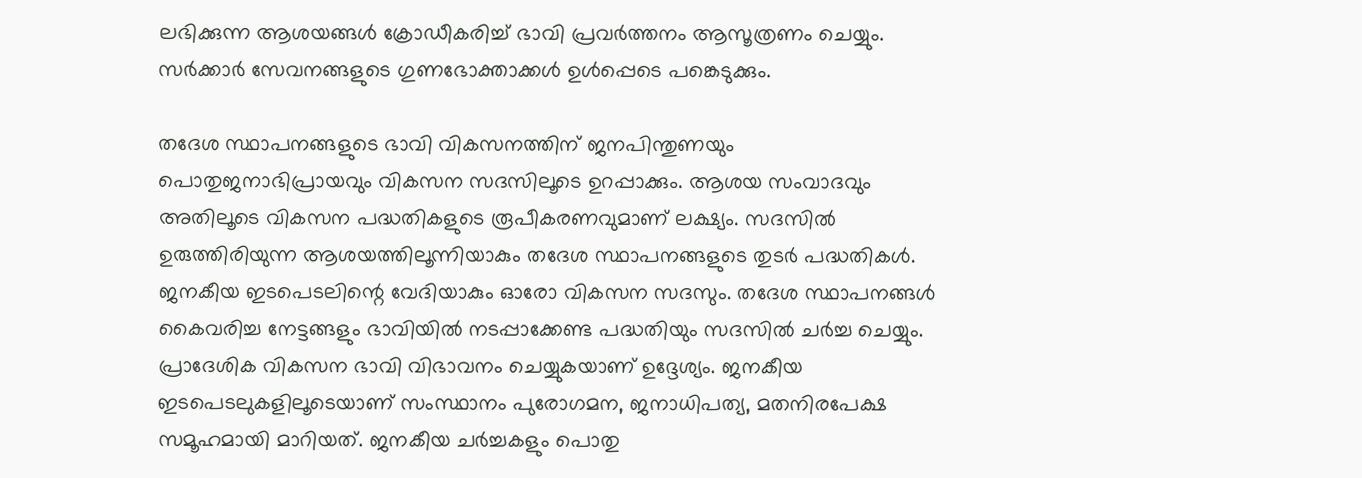ലഭിക്കുന്ന ആശയങ്ങള്‍ ക്രോഡീകരിച്ച് ഭാവി പ്രവര്‍ത്തനം ആസൂത്രണം ചെയ്യും. സര്‍ക്കാര്‍ സേവനങ്ങളുടെ ഗുണഭോക്താക്കള്‍ ഉള്‍പ്പെടെ പങ്കെടുക്കും.

തദേശ സ്ഥാപനങ്ങളുടെ ഭാവി വികസനത്തിന് ജനപിന്തുണയും പൊതുജനാഭിപ്രായവും വികസന സദസിലൂടെ ഉറപ്പാക്കും. ആശയ സംവാദവും അതിലൂടെ വികസന പദ്ധതികളുടെ രൂപീകരണവുമാണ് ലക്ഷ്യം. സദസില്‍ ഉരുത്തിരിയുന്ന ആശയത്തിലൂന്നിയാകും തദേശ സ്ഥാപനങ്ങളുടെ തുടര്‍ പദ്ധതികള്‍. ജനകീയ ഇടപെടലിന്റെ വേദിയാകും ഓരോ വികസന സദസും. തദേശ സ്ഥാപനങ്ങള്‍ കൈവരിച്ച നേട്ടങ്ങളും ഭാവിയില്‍ നടപ്പാക്കേണ്ട പദ്ധതിയും സദസില്‍ ചര്‍ച്ച ചെയ്യും. പ്രാദേശിക വികസന ഭാവി വിഭാവനം ചെയ്യുകയാണ് ഉദ്ദേശ്യം. ജനകീയ ഇടപെടലുകളിലൂടെയാണ് സംസ്ഥാനം പുരോഗമന, ജനാധിപത്യ, മതനിരപേക്ഷ സമൂഹമായി മാറിയത്. ജനകീയ ചര്‍ച്ചകളും പൊതു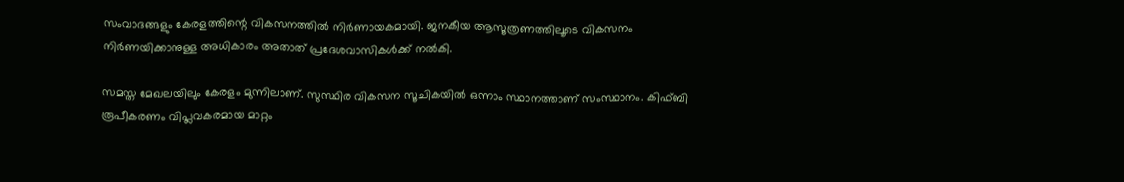സംവാദങ്ങളും കേരളത്തിന്റെ വികസനത്തില്‍ നിര്‍ണായകമായി. ജനകീയ ആസൂത്രണത്തിലൂടെ വികസനം നിര്‍ണയിക്കാനുള്ള അധികാരം അതാത് പ്രദേശവാസികള്‍ക്ക് നല്‍കി.

സമസ്ത മേഖലയിലും കേരളം മുന്നിലാണ്. സുസ്ഥിര വികസന സൂചികയില്‍ ഒന്നാം സ്ഥാനത്താണ് സംസ്ഥാനം. കിഫ്ബി രൂപീകരണം വിപ്ലവകരമായ മാറ്റം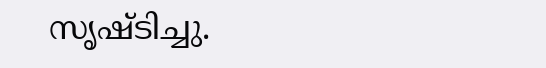സൃഷ്ടിച്ചു.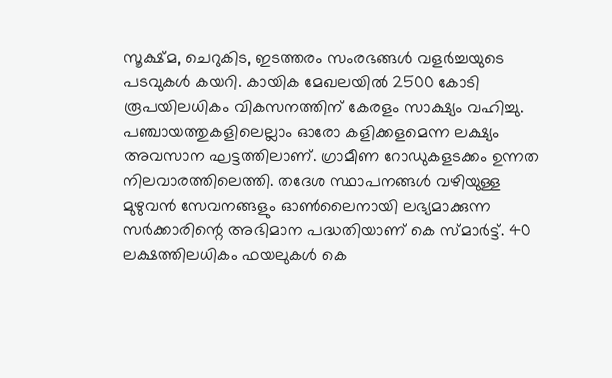സൂക്ഷ്മ, ചെറുകിട, ഇടത്തരം സംരഭങ്ങള്‍ വളര്‍ച്ചയുടെ പടവുകള്‍ കയറി. കായിക മേഖലയില്‍ 2500 കോടി രൂപയിലധികം വികസനത്തിന് കേരളം സാക്ഷ്യം വഹിച്ചു. പഞ്ചായത്തുകളിലെല്ലാം ഓരോ കളിക്കളമെന്ന ലക്ഷ്യം അവസാന ഘട്ടത്തിലാണ്. ഗ്രാമീണ റോഡുകളടക്കം ഉന്നത നിലവാരത്തിലെത്തി. തദേശ സ്ഥാപനങ്ങള്‍ വഴിയുള്ള മുഴുവന്‍ സേവനങ്ങളും ഓണ്‍ലൈനായി ലഭ്യമാക്കുന്ന സര്‍ക്കാരിന്റെ അഭിമാന പദ്ധതിയാണ് കെ സ്മാര്‍ട്ട്. 40 ലക്ഷത്തിലധികം ഫയലുകള്‍ കെ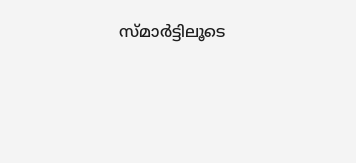സ്മാര്‍ട്ടിലൂടെ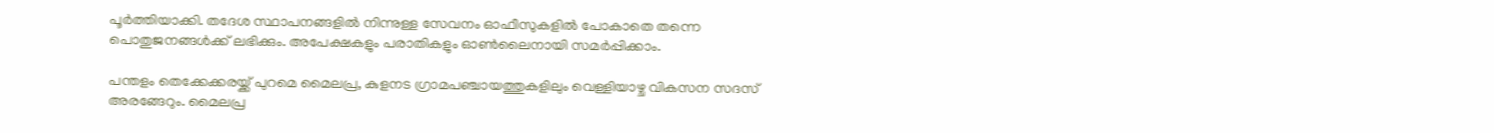പൂര്‍ത്തിയാക്കി. തദേശ സ്ഥാപനങ്ങളില്‍ നിന്നുള്ള സേവനം ഓഫീസുകളില്‍ പോകാതെ തന്നെ പൊതുജനങ്ങള്‍ക്ക് ലഭിക്കും. അപേക്ഷകളും പരാതികളും ഓണ്‍ലൈനായി സമര്‍പ്പിക്കാം.

പന്തളം തെക്കേക്കരയ്ക്ക് പുറമെ മൈലപ്ര, കുളനട ഗ്രാമപഞ്ചായത്തുകളിലും വെള്ളിയാഴ്ച വികസന സദസ് അരങ്ങേറും. മൈലപ്ര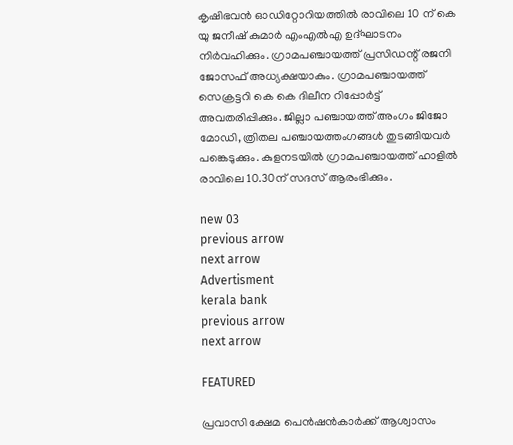കൃഷിഭവന്‍ ഓഡിറ്റോറിയത്തില്‍ രാവിലെ 10 ന് കെ യു ജനീഷ് കുമാര്‍ എംഎല്‍എ ഉദ്ഘാടനം നിര്‍വഹിക്കും. ഗ്രാമപഞ്ചായത്ത് പ്രസിഡന്റ് രജനി ജോസഫ് അധ്യക്ഷയാകും. ഗ്രാമപഞ്ചായത്ത് സെക്രട്ടറി കെ കെ ദിലീന റിപ്പോര്‍ട്ട് അവതരിപ്പിക്കും. ജില്ലാ പഞ്ചായത്ത് അംഗം ജിജോ മോഡി, ത്രിതല പഞ്ചായത്തംഗങ്ങള്‍ തുടങ്ങിയവര്‍ പങ്കെടുക്കും. കുളനടയില്‍ ഗ്രാമപഞ്ചായത്ത് ഹാളില്‍ രാവിലെ 10.30ന് സദസ് ആരംഭിക്കും.

new 03
previous arrow
next arrow
Advertisment
kerala bank
previous arrow
next arrow

FEATURED

പ്രവാസി ക്ഷേമ പെന്‍ഷൻകാർക്ക് ആശ്വാസം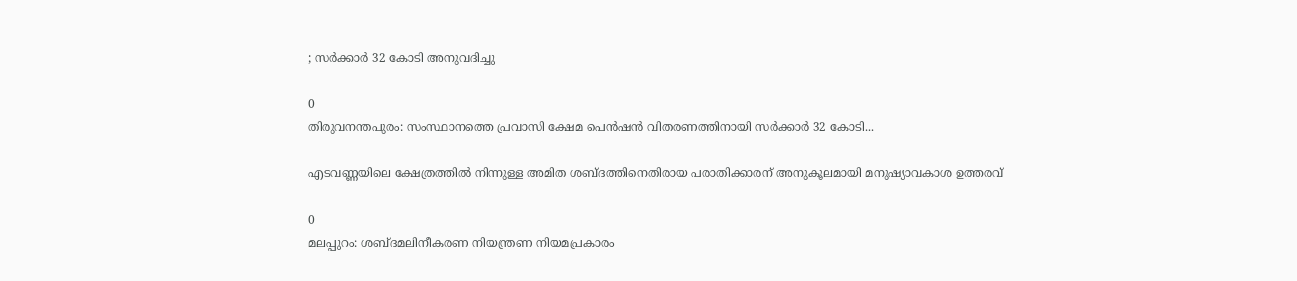; സർക്കാർ 32 കോടി അനുവദിച്ചു

0
തിരുവനന്തപുരം: സംസ്ഥാനത്തെ പ്രവാസി ക്ഷേമ പെൻഷൻ വിതരണത്തിനായി സർക്കാർ 32 കോടി...

എടവണ്ണയിലെ ക്ഷേത്രത്തിൽ നിന്നുള്ള അമിത ശബ്ദത്തിനെതിരായ പരാതിക്കാരന് അനുകൂലമായി മനുഷ്യാവകാശ ഉത്തരവ്

0
മലപ്പുറം: ശബ്ദമലിനീകരണ നിയന്ത്രണ നിയമപ്രകാരം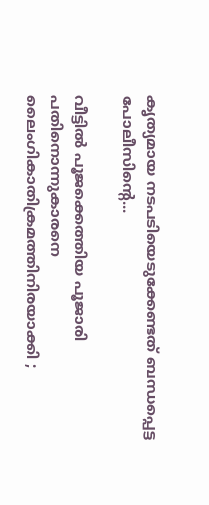കൃത്യമായ നടപടിയെടുക്കേണ്ടത് ബന്ധപ്പെട്ട പോലീസിന്റെ...

വീട്ടില്‍ പൂജക്കെത്തിയ പൂജാരി പതിനൊന്നുകാരനെ ലൈംഗികാതിക്രമത്തിനിരയാക്കി ;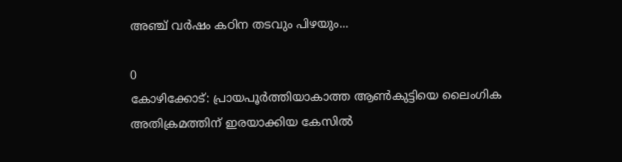അഞ്ച് വര്‍ഷം കഠിന തടവും പിഴയും...

0
കോഴിക്കോട്: പ്രായപൂര്‍ത്തിയാകാത്ത ആണ്‍കുട്ടിയെ ലൈംഗിക അതിക്രമത്തിന് ഇരയാക്കിയ കേസില്‍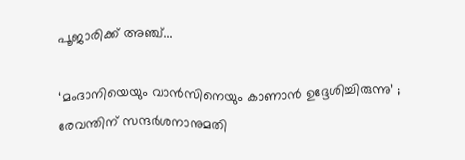പൂജാരിക്ക് അഞ്ച്...

‘മംദാനിയെയും വാൻസിനെയും കാണാൻ ഉദ്ദേശിച്ചിരുന്നു’ ; രേവന്തിന് സന്ദർശനാനുമതി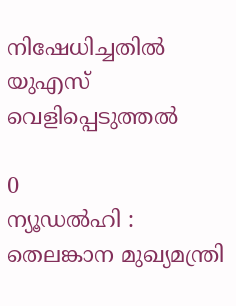നിഷേധിച്ചതിൽ യുഎസ് വെളിപ്പെടുത്തൽ

0
ന്യൂഡൽഹി : തെലങ്കാന മുഖ്യമന്ത്രി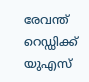രേവന്ത് റെഡ്ഡിക്ക് യുഎസ്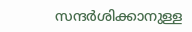സന്ദർശിക്കാനുള്ള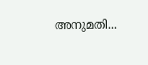അനുമതി...